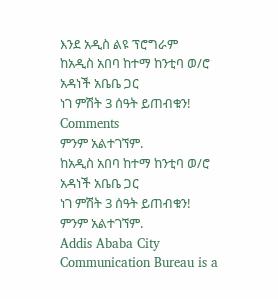እንደ አዲስ ልዩ ፕሮግራም
ከአዲስ አበባ ከተማ ከንቲባ ወ/ሮ አዳነች አቤቤ ጋር
ነገ ምሽት 3 ሰዓት ይጠብቁን!
Comments
ምንም አልተገኘም.
ከአዲስ አበባ ከተማ ከንቲባ ወ/ሮ አዳነች አቤቤ ጋር
ነገ ምሽት 3 ሰዓት ይጠብቁን!
ምንም አልተገኘም.
Addis Ababa City Communication Bureau is a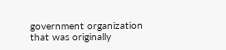government organization that was originally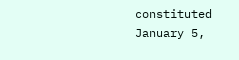constituted January 5,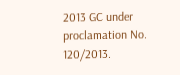2013 GC under proclamation No. 120/2013.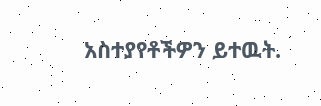አስተያየቶችዎን ይተዉት.